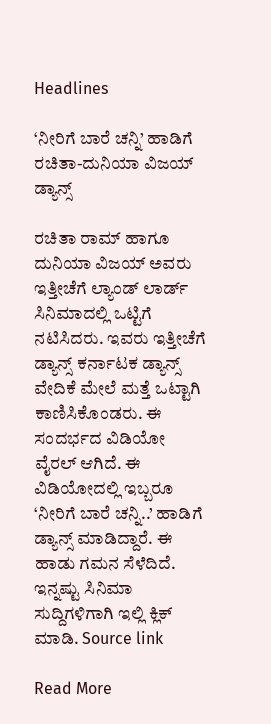Headlines

‘ನೀರಿಗೆ ಬಾರೆ ಚನ್ನಿ’ ಹಾಡಿಗೆ ರಚಿತಾ-ದುನಿಯಾ ವಿಜಯ್ ಡ್ಯಾನ್ಸ್

ರಚಿತಾ ರಾಮ್ ಹಾಗೂ ದುನಿಯಾ ವಿಜಯ್ ಅವರು ಇತ್ತೀಚೆಗೆ ಲ್ಯಾಂಡ್ ಲಾರ್ಡ್ ಸಿನಿಮಾದಲ್ಲಿ ಒಟ್ಟಿಗೆ ನಟಿಸಿದರು. ಇವರು ಇತ್ತೀಚೆಗೆ ಡ್ಯಾನ್ಸ್ ಕರ್ನಾಟಕ ಡ್ಯಾನ್ಸ್ ವೇದಿಕೆ ಮೇಲೆ ಮತ್ತೆ ಒಟ್ಟಾಗಿ ಕಾಣಿಸಿಕೊಂಡರು. ಈ ಸಂದರ್ಭದ ವಿಡಿಯೋ ವೈರಲ್ ಆಗಿದೆ. ಈ ವಿಡಿಯೋದಲ್ಲಿ ಇಬ್ಬರೂ ‘ನೀರಿಗೆ ಬಾರೆ ಚನ್ನಿ..’ ಹಾಡಿಗೆ ಡ್ಯಾನ್ಸ್ ಮಾಡಿದ್ದಾರೆ. ಈ ಹಾಡು ಗಮನ ಸೆಳೆದಿದೆ. ಇನ್ನಷ್ಟು ಸಿನಿಮಾ ಸುದ್ದಿಗಳಿಗಾಗಿ ಇಲ್ಲಿ ಕ್ಲಿಕ್ ಮಾಡಿ. Source link

Read More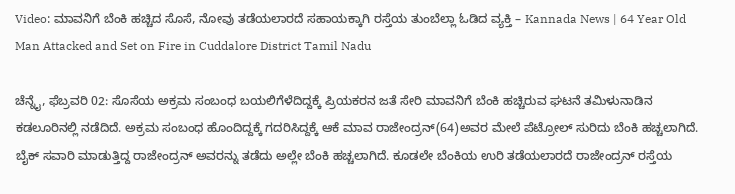Video: ಮಾವನಿಗೆ ಬೆಂಕಿ ಹಚ್ಚಿದ ಸೊಸೆ, ನೋವು ತಡೆಯಲಾರದೆ ಸಹಾಯಕ್ಕಾಗಿ ರಸ್ತೆಯ ತುಂಬೆಲ್ಲಾ ಓಡಿದ ವ್ಯಕ್ತಿ – Kannada News | 64 Year Old Man Attacked and Set on Fire in Cuddalore District Tamil Nadu

ಚೆನ್ನೈ, ಫೆಬ್ರವರಿ 02: ಸೊಸೆಯ ಅಕ್ರಮ ಸಂಬಂಧ ಬಯಲಿಗೆಳೆದಿದ್ದಕ್ಕೆ ಪ್ರಿಯಕರನ ಜತೆ ಸೇರಿ ಮಾವನಿಗೆ ಬೆಂಕಿ ಹಚ್ಚಿರುವ ಘಟನೆ ತಮಿಳುನಾಡಿನ ಕಡಲೂರಿನಲ್ಲಿ ನಡೆದಿದೆ. ಅಕ್ರಮ ಸಂಬಂಧ ಹೊಂದಿದ್ದಕ್ಕೆ ಗದರಿಸಿದ್ದಕ್ಕೆ ಆಕೆ ಮಾವ ರಾಜೇಂದ್ರನ್(64)ಅವರ ಮೇಲೆ ಪೆಟ್ರೋಲ್ ಸುರಿದು ಬೆಂಕಿ ಹಚ್ಚಲಾಗಿದೆ. ಬೈಕ್ ಸವಾರಿ ಮಾಡುತ್ತಿದ್ದ ರಾಜೇಂದ್ರನ್ ಅವರನ್ನು ತಡೆದು ಅಲ್ಲೇ ಬೆಂಕಿ ಹಚ್ಚಲಾಗಿದೆ. ಕೂಡಲೇ ಬೆಂಕಿಯ ಉರಿ ತಡೆಯಲಾರದೆ ರಾಜೇಂದ್ರನ್ ರಸ್ತೆಯ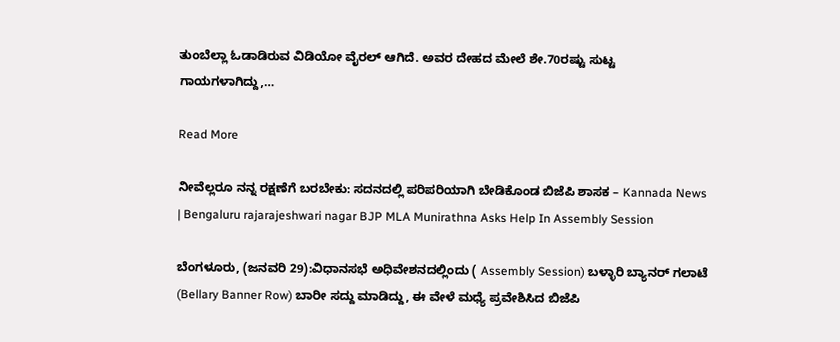ತುಂಬೆಲ್ಲಾ ಓಡಾಡಿರುವ ವಿಡಿಯೋ ವೈರಲ್ ಆಗಿದೆ. ಅವರ ದೇಹದ ಮೇಲೆ ಶೇ.70ರಷ್ಟು ಸುಟ್ಟ ಗಾಯಗಳಾಗಿದ್ದು,…

Read More

ನೀವೆಲ್ಲರೂ ನನ್ನ ರಕ್ಷಣೆಗೆ ಬರಬೇಕು: ಸದನದಲ್ಲಿ ಪರಿಪರಿಯಾಗಿ ಬೇಡಿಕೊಂಡ ಬಿಜೆಪಿ ಶಾಸಕ – Kannada News | Bengaluru rajarajeshwari nagar BJP MLA Munirathna Asks Help In Assembly Session

ಬೆಂಗಳೂರು, (ಜನವರಿ 29):ವಿಧಾನಸಭೆ ಅಧಿವೇಶನದಲ್ಲಿಂದು ( Assembly Session) ಬಳ್ಳಾರಿ ಬ್ಯಾನರ್ ಗಲಾಟೆ (Bellary Banner Row) ಬಾರೀ ಸದ್ದು ಮಾಡಿದ್ದು, ಈ ವೇಳೆ ಮಧ್ಯೆ ಪ್ರವೇಶಿಸಿದ ಬಿಜೆಪಿ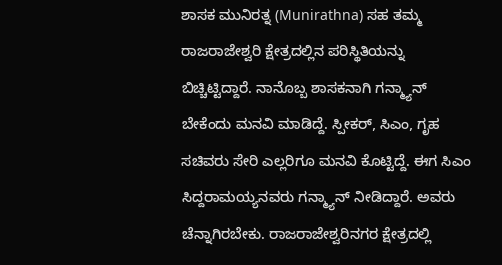ಶಾಸಕ ಮುನಿರತ್ನ (Munirathna) ಸಹ ತಮ್ಮ ರಾಜರಾಜೇಶ್ವರಿ ಕ್ಷೇತ್ರದಲ್ಲಿನ ಪರಿಸ್ಥಿತಿಯನ್ನು ಬಿಚ್ಚಿಟ್ಟಿದ್ದಾರೆ. ನಾನೊಬ್ಬ ಶಾಸಕನಾಗಿ ಗನ್ಮ್ಯಾನ್ ಬೇಕೆಂದು ಮನವಿ ಮಾಡಿದ್ದೆ. ಸ್ಪೀಕರ್, ಸಿಎಂ, ಗೃಹ ಸಚಿವರು ಸೇರಿ ಎಲ್ಲರಿಗೂ ಮನವಿ ಕೊಟ್ಟಿದ್ದೆ. ಈಗ ಸಿಎಂ ಸಿದ್ದರಾಮಯ್ಯನವರು ಗನ್ಮ್ಯಾನ್ ನೀಡಿದ್ದಾರೆ. ಅವರು ಚೆನ್ನಾಗಿರಬೇಕು. ರಾಜರಾಜೇಶ್ವರಿನಗರ ಕ್ಷೇತ್ರದಲ್ಲಿ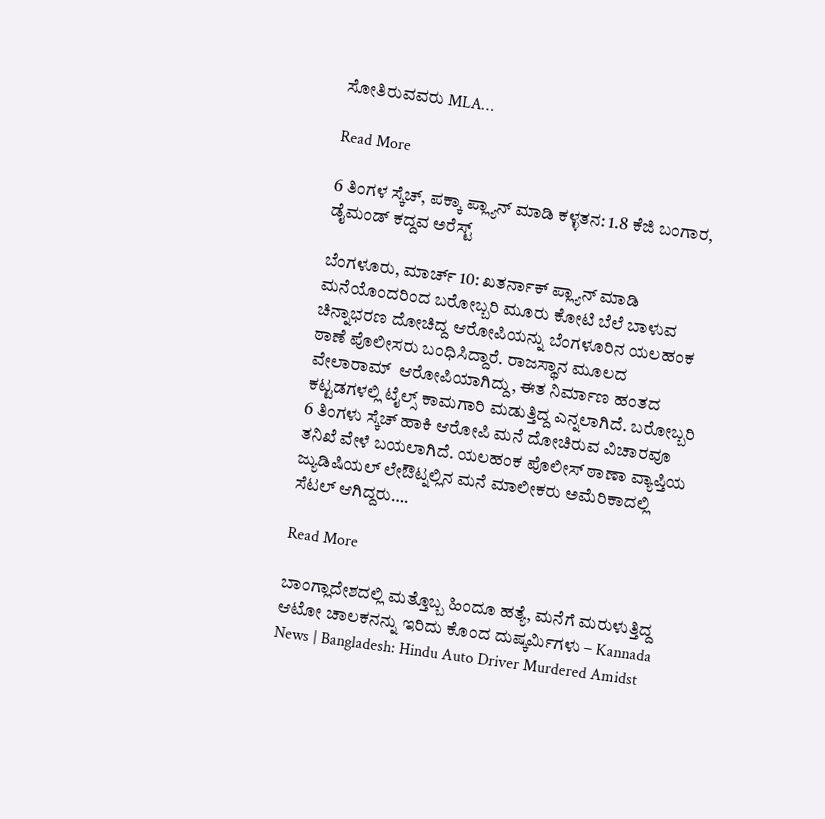ಸೋತಿರುವವರು MLA…

Read More

6 ತಿಂಗಳ ಸ್ಕೆಚ್, ಪಕ್ಕಾ ಪ್ಲ್ಯಾನ್ ಮಾಡಿ ಕಳ್ಳತನ: 1.8 ಕೆಜಿ ಬಂಗಾರ, ಡೈಮಂಡ್ ಕದ್ದವ ಅರೆಸ್ಟ್

ಬೆಂಗಳೂರು, ಮಾರ್ಚ್ 10: ಖತರ್ನಾಕ್ ಪ್ಲ್ಯಾನ್ ಮಾಡಿ ಮನೆಯೊಂದರಿಂದ ಬರೋಬ್ಬರಿ ಮೂರು ಕೋಟಿ ಬೆಲೆ ಬಾಳುವ ಚಿನ್ನಾಭರಣ ದೋಚಿದ್ದ ಆರೋಪಿಯನ್ನು ಬೆಂಗಳೂರಿನ ಯಲಹಂಕ ಠಾಣೆ ಪೊಲೀಸರು ಬಂಧಿಸಿದ್ದಾರೆ. ರಾಜಸ್ಥಾನ ಮೂಲದ ವೇಲಾರಾಮ್  ಆರೋಪಿಯಾಗಿದ್ದು, ಈತ ನಿರ್ಮಾಣ ಹಂತದ ಕಟ್ಟಡಗಳಲ್ಲಿ ಟೈಲ್ಸ್ ಕಾಮಗಾರಿ ಮಡುತ್ತಿದ್ದ ಎನ್ನಲಾಗಿದೆ. ಬರೋಬ್ಬರಿ 6 ತಿಂಗಳು ಸ್ಕೆಚ್ ಹಾಕಿ ಆರೋಪಿ ಮನೆ ದೋಚಿರುವ ವಿಚಾರವೂ ತನಿಖೆ ವೇಳೆ ಬಯಲಾಗಿದೆ. ಯಲಹಂಕ ಪೊಲೀಸ್ ಠಾಣಾ ವ್ಯಾಪ್ತಿಯ ಜ್ಯುಡಿಷಿಯಲ್ ಲೇಔಟ್ನಲ್ಲಿನ ಮನೆ ಮಾಲೀಕರು ಅಮೆರಿಕಾದಲ್ಲಿ ಸೆಟಲ್ ಆಗಿದ್ದರು….

Read More

ಬಾಂಗ್ಲಾದೇಶದಲ್ಲಿ ಮತ್ತೊಬ್ಬ ಹಿಂದೂ ಹತ್ಯೆ, ಮನೆಗೆ ಮರುಳುತ್ತಿದ್ದ ಆಟೋ ಚಾಲಕನನ್ನು ಇರಿದು ಕೊಂದ ದುಷ್ಕರ್ಮಿಗಳು – Kannada News | Bangladesh: Hindu Auto Driver Murdered Amidst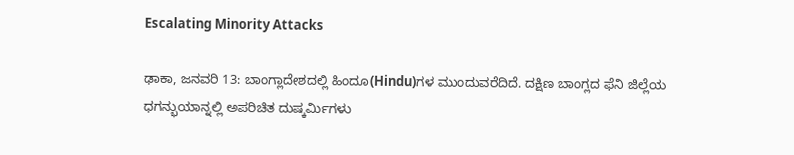Escalating Minority Attacks

ಢಾಕಾ, ಜನವರಿ 13: ಬಾಂಗ್ಲಾದೇಶದಲ್ಲಿ ಹಿಂದೂ(Hindu)ಗಳ ಮುಂದುವರೆದಿದೆ. ದಕ್ಷಿಣ ಬಾಂಗ್ಲದ ಫೆನಿ ಜಿಲ್ಲೆಯ ಧಗನ್ಭುಯಾನ್ನಲ್ಲಿ ಅಪರಿಚಿತ ದುಷ್ಕರ್ಮಿಗಳು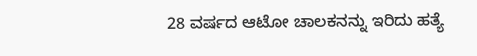28 ವರ್ಷದ ಆಟೋ ಚಾಲಕನನ್ನು ಇರಿದು ಹತ್ಯೆ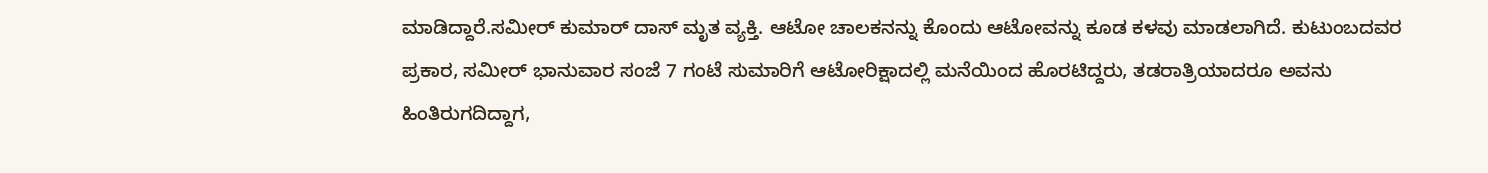ಮಾಡಿದ್ದಾರೆ.ಸಮೀರ್ ಕುಮಾರ್ ದಾಸ್ ಮೃತ ವ್ಯಕ್ತಿ. ಆಟೋ ಚಾಲಕನನ್ನು ಕೊಂದು ಆಟೋವನ್ನು ಕೂಡ ಕಳವು ಮಾಡಲಾಗಿದೆ. ಕುಟುಂಬದವರ ಪ್ರಕಾರ, ಸಮೀರ್ ಭಾನುವಾರ ಸಂಜೆ 7 ಗಂಟೆ ಸುಮಾರಿಗೆ ಆಟೋರಿಕ್ಷಾದಲ್ಲಿ ಮನೆಯಿಂದ ಹೊರಟಿದ್ದರು, ತಡರಾತ್ರಿಯಾದರೂ ಅವನು ಹಿಂತಿರುಗದಿದ್ದಾಗ,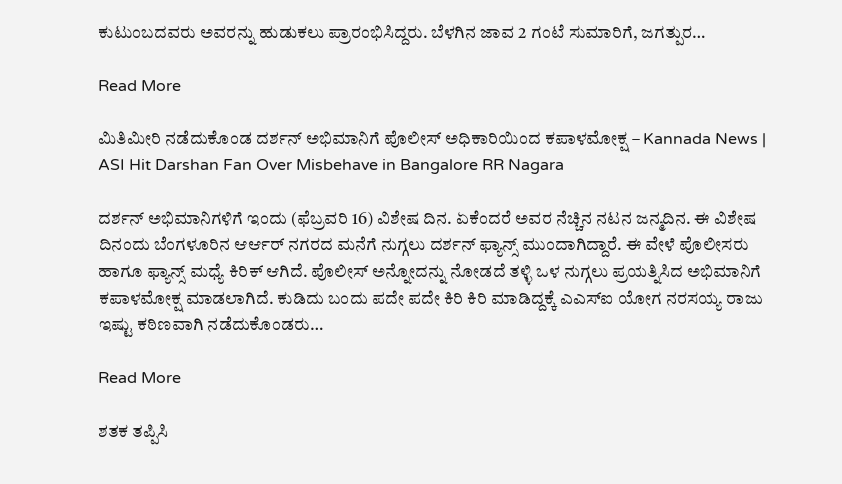ಕುಟುಂಬದವರು ಅವರನ್ನು ಹುಡುಕಲು ಪ್ರಾರಂಭಿಸಿದ್ದರು. ಬೆಳಗಿನ ಜಾವ 2 ಗಂಟೆ ಸುಮಾರಿಗೆ, ಜಗತ್ಪುರ…

Read More

ಮಿತಿಮೀರಿ ನಡೆದುಕೊಂಡ ದರ್ಶನ್ ಅಭಿಮಾನಿಗೆ ಪೊಲೀಸ್ ಅಧಿಕಾರಿಯಿಂದ ಕಪಾಳಮೋಕ್ಷ – Kannada News | ASI Hit Darshan Fan Over Misbehave in Bangalore RR Nagara

ದರ್ಶನ್ ಅಭಿಮಾನಿಗಳಿಗೆ ಇಂದು (ಫೆಬ್ರವರಿ 16) ವಿಶೇಷ ದಿನ. ಏಕೆಂದರೆ ಅವರ ನೆಚ್ಚಿನ ನಟನ ಜನ್ಮದಿನ. ಈ ವಿಶೇಷ ದಿನಂದು ಬೆಂಗಳೂರಿನ ಆರ್ಆರ್ ನಗರದ ಮನೆಗೆ ನುಗ್ಗಲು ದರ್ಶನ್ ಫ್ಯಾನ್ಸ್ ಮುಂದಾಗಿದ್ದಾರೆ. ಈ ವೇಳೆ ಪೊಲೀಸರು ಹಾಗೂ ಫ್ಯಾನ್ಸ್ ಮಧ್ಯೆ ಕಿರಿಕ್ ಆಗಿದೆ. ಪೊಲೀಸ್ ಅನ್ನೋದನ್ನು ನೋಡದೆ ತಳ್ಳಿ ಒಳ ನುಗ್ಗಲು ಪ್ರಯತ್ನಿಸಿದ ಅಭಿಮಾನಿಗೆ ಕಪಾಳಮೋಕ್ಷ ಮಾಡಲಾಗಿದೆ. ಕುಡಿದು ಬಂದು ಪದೇ ಪದೇ ಕಿರಿ ಕಿರಿ ಮಾಡಿದ್ದಕ್ಕೆ ಎಎಸ್ಐ ಯೋಗ ನರಸಯ್ಯ ರಾಜು ಇಷ್ಟು ಕಠಿಣವಾಗಿ ನಡೆದುಕೊಂಡರು…

Read More

ಶತಕ ತಪ್ಪಿಸಿ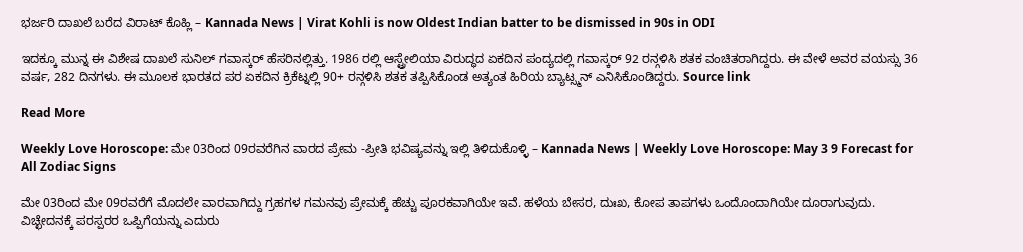ಭರ್ಜರಿ ದಾಖಲೆ ಬರೆದ ವಿರಾಟ್ ಕೊಹ್ಲಿ – Kannada News | Virat Kohli is now Oldest Indian batter to be dismissed in 90s in ODI

ಇದಕ್ಕೂ ಮುನ್ನ ಈ ವಿಶೇಷ ದಾಖಲೆ ಸುನಿಲ್ ಗವಾಸ್ಕರ್ ಹೆಸರಿನಲ್ಲಿತ್ತು. 1986 ರಲ್ಲಿ ಆಸ್ಟ್ರೇಲಿಯಾ ವಿರುದ್ಧದ ಏಕದಿನ ಪಂದ್ಯದಲ್ಲಿ ಗವಾಸ್ಕರ್ 92 ರನ್ಗಳಿಸಿ ಶತಕ ವಂಚಿತರಾಗಿದ್ದರು. ಈ ವೇಳೆ ಅವರ ವಯಸ್ಸು 36 ವರ್ಷ, 282 ದಿನಗಳು. ಈ ಮೂಲಕ ಭಾರತದ ಪರ ಏಕದಿನ ಕ್ರಿಕೆಟ್ನಲ್ಲಿ 90+ ರನ್ಗಳಿಸಿ ಶತಕ ತಪ್ಪಿಸಿಕೊಂಡ ಅತ್ಯಂತ ಹಿರಿಯ ಬ್ಯಾಟ್ಸ್ಮನ್ ಎನಿಸಿಕೊಂಡಿದ್ದರು. Source link

Read More

Weekly Love Horoscope: ಮೇ 03ರಿಂದ 09ರವರೆಗಿನ ವಾರದ ಪ್ರೇಮ -ಪ್ರೀತಿ ಭವಿಷ್ಯವನ್ನು ಇಲ್ಲಿ ತಿಳಿದುಕೊಳ್ಳಿ – Kannada News | Weekly Love Horoscope: May 3 9 Forecast for All Zodiac Signs

ಮೇ 03ರಿಂದ ಮೇ 09ರವರೆಗೆ ಮೊದಲೇ ವಾರವಾಗಿದ್ದು ಗ್ರಹಗಳ ಗಮನವು ಪ್ರೇಮಕ್ಕೆ ಹೆಚ್ಚು ಪೂರಕವಾಗಿಯೇ ಇವೆ. ಹಳೆಯ ಬೇಸರ, ದುಃಖ, ಕೋಪ ತಾಪಗಳು ಒಂದೊಂದಾಗಿಯೇ ದೂರಾಗುವುದು. ವಿಚ್ಛೇದನಕ್ಕೆ ಪರಸ್ಪರರ ಒಪ್ಪಿಗೆಯನ್ನು ಎದುರು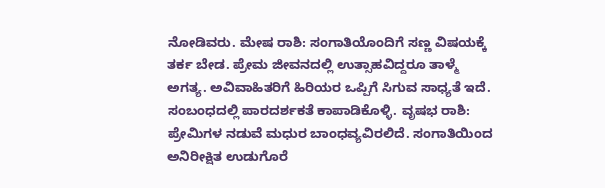ನೋಡಿವರು. ಮೇಷ ರಾಶಿ: ಸಂಗಾತಿಯೊಂದಿಗೆ ಸಣ್ಣ ವಿಷಯಕ್ಕೆ ತರ್ಕ ಬೇಡ. ಪ್ರೇಮ ಜೀವನದಲ್ಲಿ ಉತ್ಸಾಹವಿದ್ದರೂ ತಾಳ್ಮೆ ಅಗತ್ಯ. ಅವಿವಾಹಿತರಿಗೆ ಹಿರಿಯರ ಒಪ್ಪಿಗೆ ಸಿಗುವ ಸಾಧ್ಯತೆ ಇದೆ. ಸಂಬಂಧದಲ್ಲಿ ಪಾರದರ್ಶಕತೆ ಕಾಪಾಡಿಕೊಳ್ಳಿ. ವೃಷಭ ರಾಶಿ: ಪ್ರೇಮಿಗಳ ನಡುವೆ ಮಧುರ ಬಾಂಧವ್ಯವಿರಲಿದೆ. ಸಂಗಾತಿಯಿಂದ ಅನಿರೀಕ್ಷಿತ ಉಡುಗೊರೆ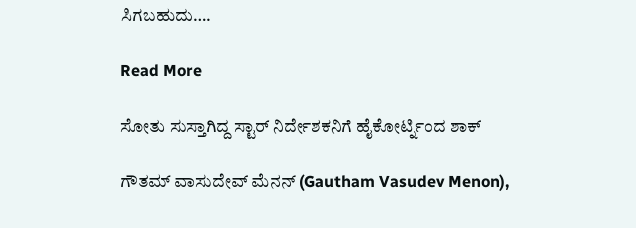ಸಿಗಬಹುದು….

Read More

ಸೋತು ಸುಸ್ತಾಗಿದ್ದ ಸ್ಟಾರ್ ನಿರ್ದೇಶಕನಿಗೆ ಹೈಕೋರ್ಟ್ನಿಂದ ಶಾಕ್

ಗೌತಮ್ ವಾಸುದೇವ್ ಮೆನನ್ (Gautham Vasudev Menon),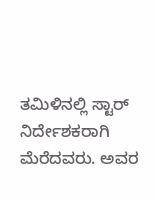ತಮಿಳಿನಲ್ಲಿ ಸ್ಟಾರ್ ನಿರ್ದೇಶಕರಾಗಿ ಮೆರೆದವರು. ಅವರ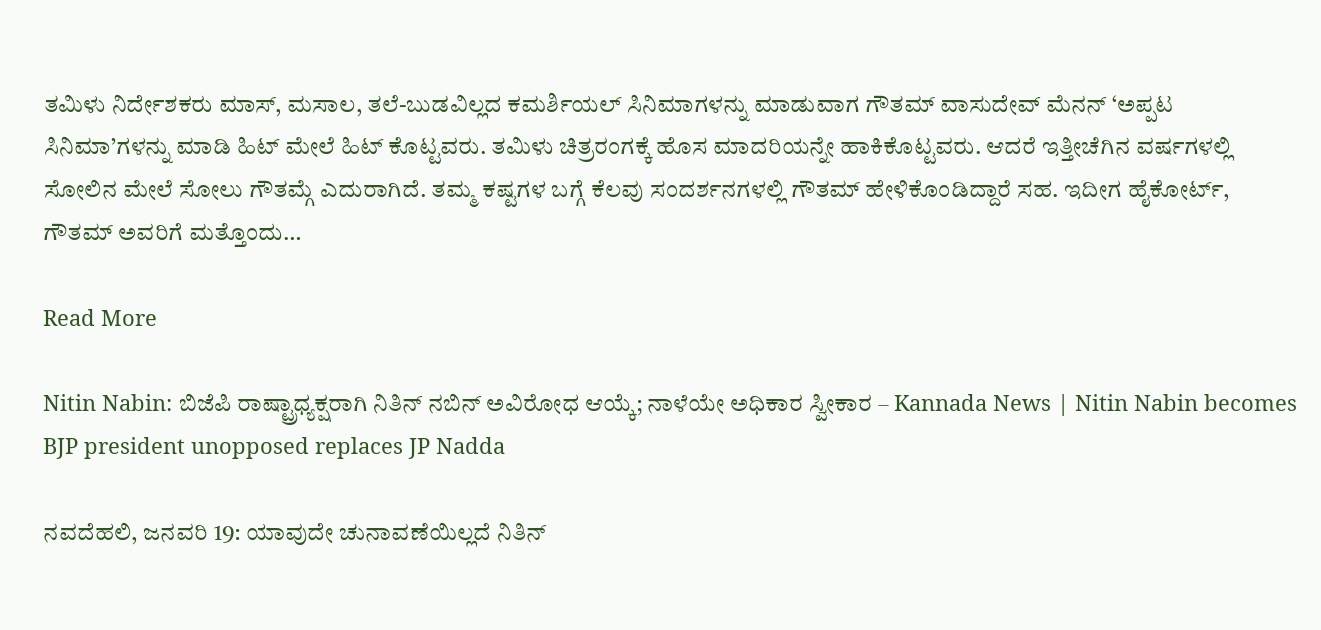ತಮಿಳು ನಿರ್ದೇಶಕರು ಮಾಸ್, ಮಸಾಲ, ತಲೆ-ಬುಡವಿಲ್ಲದ ಕಮರ್ಶಿಯಲ್ ಸಿನಿಮಾಗಳನ್ನು ಮಾಡುವಾಗ ಗೌತಮ್ ವಾಸುದೇವ್ ಮೆನನ್ ‘ಅಪ್ಪಟ ಸಿನಿಮಾ’ಗಳನ್ನು ಮಾಡಿ ಹಿಟ್ ಮೇಲೆ ಹಿಟ್ ಕೊಟ್ಟವರು. ತಮಿಳು ಚಿತ್ರರಂಗಕ್ಕೆ ಹೊಸ ಮಾದರಿಯನ್ನೇ ಹಾಕಿಕೊಟ್ಟವರು. ಆದರೆ ಇತ್ತೀಚೆಗಿನ ವರ್ಷಗಳಲ್ಲಿ ಸೋಲಿನ ಮೇಲೆ ಸೋಲು ಗೌತಮ್ಗೆ ಎದುರಾಗಿದೆ. ತಮ್ಮ ಕಷ್ಟಗಳ ಬಗ್ಗೆ ಕೆಲವು ಸಂದರ್ಶನಗಳಲ್ಲಿ ಗೌತಮ್ ಹೇಳಿಕೊಂಡಿದ್ದಾರೆ ಸಹ. ಇದೀಗ ಹೈಕೋರ್ಟ್, ಗೌತಮ್ ಅವರಿಗೆ ಮತ್ತೊಂದು…

Read More

Nitin Nabin: ಬಿಜೆಪಿ ರಾಷ್ಟ್ರಾಧ್ಯಕ್ಷರಾಗಿ ನಿತಿನ್ ನಬಿನ್ ಅವಿರೋಧ ಆಯ್ಕೆ; ನಾಳೆಯೇ ಅಧಿಕಾರ ಸ್ವೀಕಾರ – Kannada News | Nitin Nabin becomes BJP president unopposed replaces JP Nadda

ನವದೆಹಲಿ, ಜನವರಿ 19: ಯಾವುದೇ ಚುನಾವಣೆಯಿಲ್ಲದೆ ನಿತಿನ್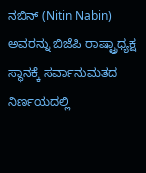ನಬಿನ್ (Nitin Nabin) ಅವರನ್ನು ಬಿಜೆಪಿ ರಾಷ್ಟ್ರಾಧ್ಯಕ್ಷ ಸ್ಥಾನಕ್ಕೆ ಸರ್ವಾನುಮತದ ನಿರ್ಣಯದಲ್ಲಿ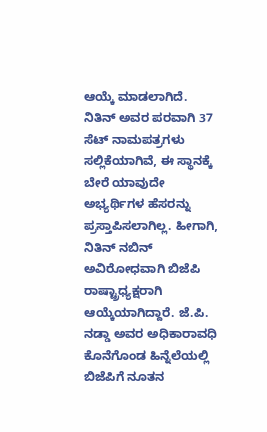ಆಯ್ಕೆ ಮಾಡಲಾಗಿದೆ. ನಿತಿನ್ ಅವರ ಪರವಾಗಿ 37 ಸೆಟ್ ನಾಮಪತ್ರಗಳು ಸಲ್ಲಿಕೆಯಾಗಿವೆ, ಈ ಸ್ಥಾನಕ್ಕೆ ಬೇರೆ ಯಾವುದೇ ಅಭ್ಯರ್ಥಿಗಳ ಹೆಸರನ್ನು ಪ್ರಸ್ತಾಪಿಸಲಾಗಿಲ್ಲ. ಹೀಗಾಗಿ, ನಿತಿನ್ ನಬಿನ್ ಅವಿರೋಧವಾಗಿ ಬಿಜೆಪಿ ರಾಷ್ಟ್ರಾಧ್ಯಕ್ಷರಾಗಿ ಆಯ್ಕೆಯಾಗಿದ್ದಾರೆ. ಜೆ.ಪಿ. ನಡ್ಡಾ ಅವರ ಅಧಿಕಾರಾವಧಿ ಕೊನೆಗೊಂಡ ಹಿನ್ನೆಲೆಯಲ್ಲಿ ಬಿಜೆಪಿಗೆ ನೂತನ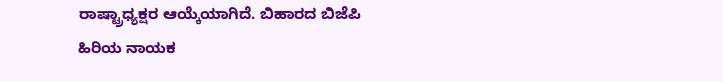ರಾಷ್ಟ್ರಾಧ್ಯಕ್ಷರ ಆಯ್ಕೆಯಾಗಿದೆ. ಬಿಹಾರದ ಬಿಜೆಪಿ ಹಿರಿಯ ನಾಯಕ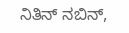ನಿತಿನ್ ನಬಿನ್,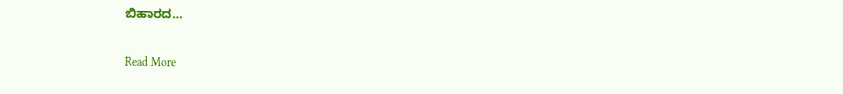ಬಿಹಾರದ…

Read More